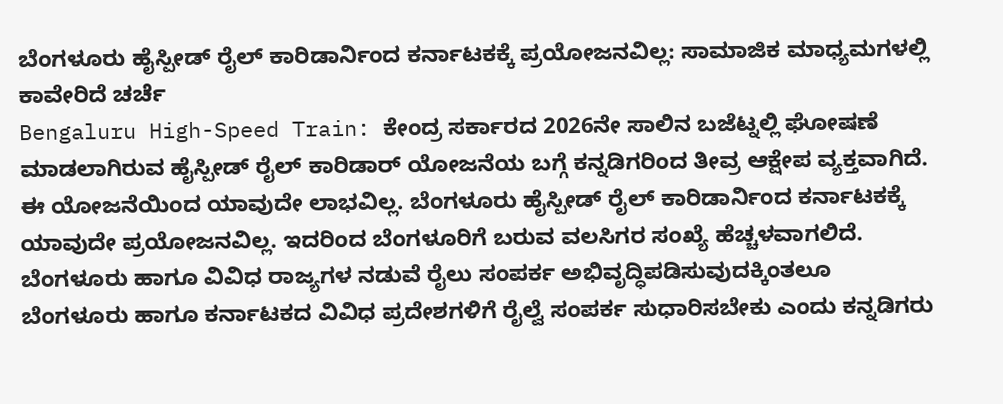ಬೆಂಗಳೂರು ಹೈಸ್ಪೀಡ್ ರೈಲ್ ಕಾರಿಡಾರ್ನಿಂದ ಕರ್ನಾಟಕಕ್ಕೆ ಪ್ರಯೋಜನವಿಲ್ಲ: ಸಾಮಾಜಿಕ ಮಾಧ್ಯಮಗಳಲ್ಲಿ ಕಾವೇರಿದೆ ಚರ್ಚೆ
Bengaluru High-Speed Train: ಕೇಂದ್ರ ಸರ್ಕಾರದ 2026ನೇ ಸಾಲಿನ ಬಜೆಟ್ನಲ್ಲಿ ಘೋಷಣೆ ಮಾಡಲಾಗಿರುವ ಹೈಸ್ಪೀಡ್ ರೈಲ್ ಕಾರಿಡಾರ್ ಯೋಜನೆಯ ಬಗ್ಗೆ ಕನ್ನಡಿಗರಿಂದ ತೀವ್ರ ಆಕ್ಷೇಪ ವ್ಯಕ್ತವಾಗಿದೆ. ಈ ಯೋಜನೆಯಿಂದ ಯಾವುದೇ ಲಾಭವಿಲ್ಲ. ಬೆಂಗಳೂರು ಹೈಸ್ಪೀಡ್ ರೈಲ್ ಕಾರಿಡಾರ್ನಿಂದ ಕರ್ನಾಟಕಕ್ಕೆ ಯಾವುದೇ ಪ್ರಯೋಜನವಿಲ್ಲ. ಇದರಿಂದ ಬೆಂಗಳೂರಿಗೆ ಬರುವ ವಲಸಿಗರ ಸಂಖ್ಯೆ ಹೆಚ್ಚಳವಾಗಲಿದೆ. ಬೆಂಗಳೂರು ಹಾಗೂ ವಿವಿಧ ರಾಜ್ಯಗಳ ನಡುವೆ ರೈಲು ಸಂಪರ್ಕ ಅಭಿವೃದ್ಧಿಪಡಿಸುವುದಕ್ಕಿಂತಲೂ ಬೆಂಗಳೂರು ಹಾಗೂ ಕರ್ನಾಟಕದ ವಿವಿಧ ಪ್ರದೇಶಗಳಿಗೆ ರೈಲ್ವೆ ಸಂಪರ್ಕ ಸುಧಾರಿಸಬೇಕು ಎಂದು ಕನ್ನಡಿಗರು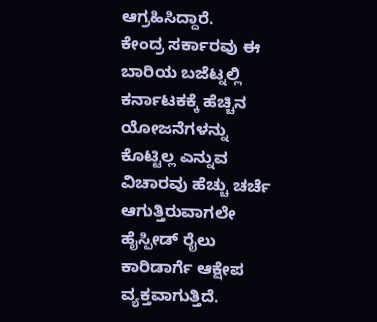ಆಗ್ರಹಿಸಿದ್ದಾರೆ.
ಕೇಂದ್ರ ಸರ್ಕಾರವು ಈ ಬಾರಿಯ ಬಜೆಟ್ನಲ್ಲಿ ಕರ್ನಾಟಕಕ್ಕೆ ಹೆಚ್ಚಿನ ಯೋಜನೆಗಳನ್ನು ಕೊಟ್ಟಿಲ್ಲ ಎನ್ನುವ ವಿಚಾರವು ಹೆಚ್ಚು ಚರ್ಚೆ ಆಗುತ್ತಿರುವಾಗಲೇ ಹೈಸ್ಪೀಡ್ ರೈಲು ಕಾರಿಡಾರ್ಗೆ ಆಕ್ಷೇಪ ವ್ಯಕ್ತವಾಗುತ್ತಿದೆ.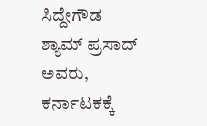ಸಿದ್ದೇಗೌಡ ಶ್ಯಾಮ್ ಪ್ರಸಾದ್ ಅವರು, ಕರ್ನಾಟಕಕ್ಕೆ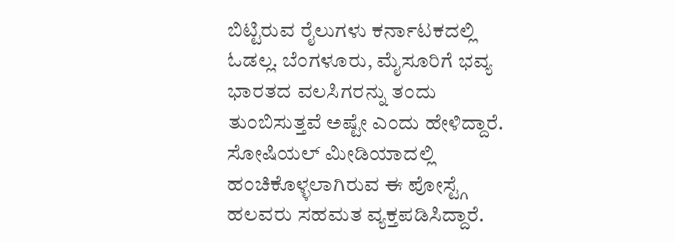ಬಿಟ್ಟಿರುವ ರೈಲುಗಳು ಕರ್ನಾಟಕದಲ್ಲಿ ಓಡಲ್ಲ. ಬೆಂಗಳೂರು, ಮೈಸೂರಿಗೆ ಭವ್ಯ ಭಾರತದ ವಲಸಿಗರನ್ನು ತಂದು ತುಂಬಿಸುತ್ತವೆ ಅಷ್ಟೇ ಎಂದು ಹೇಳಿದ್ದಾರೆ. ಸೋಷಿಯಲ್ ಮೀಡಿಯಾದಲ್ಲಿ ಹಂಚಿಕೊಳ್ಳಲಾಗಿರುವ ಈ ಪೋಸ್ಟ್ಗೆ ಹಲವರು ಸಹಮತ ವ್ಯಕ್ತಪಡಿಸಿದ್ದಾರೆ.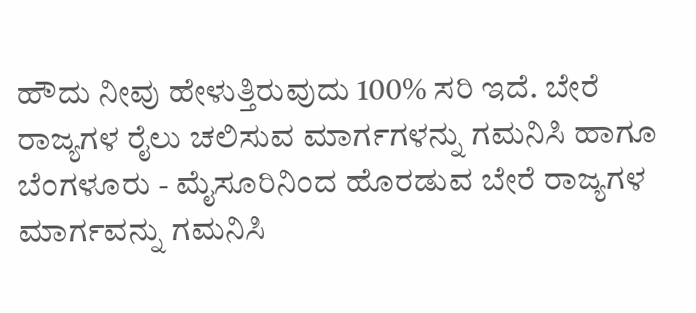ಹೌದು ನೀವು ಹೇಳುತ್ತಿರುವುದು 100% ಸರಿ ಇದೆ. ಬೇರೆ ರಾಜ್ಯಗಳ ರೈಲು ಚಲಿಸುವ ಮಾರ್ಗಗಳನ್ನು ಗಮನಿಸಿ ಹಾಗೂ ಬೆಂಗಳೂರು - ಮೈಸೂರಿನಿಂದ ಹೊರಡುವ ಬೇರೆ ರಾಜ್ಯಗಳ ಮಾರ್ಗವನ್ನು ಗಮನಿಸಿ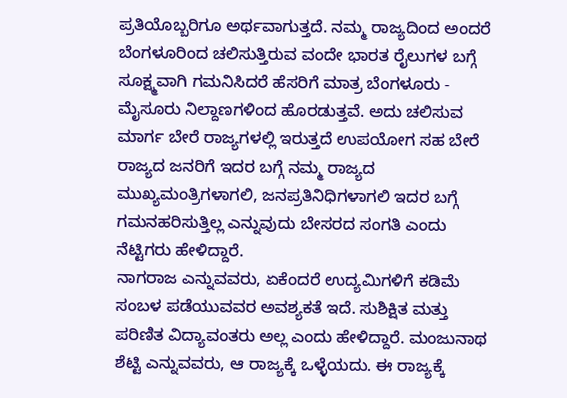ಪ್ರತಿಯೊಬ್ಬರಿಗೂ ಅರ್ಥವಾಗುತ್ತದೆ. ನಮ್ಮ ರಾಜ್ಯದಿಂದ ಅಂದರೆ ಬೆಂಗಳೂರಿಂದ ಚಲಿಸುತ್ತಿರುವ ವಂದೇ ಭಾರತ ರೈಲುಗಳ ಬಗ್ಗೆ ಸೂಕ್ಷ್ಮವಾಗಿ ಗಮನಿಸಿದರೆ ಹೆಸರಿಗೆ ಮಾತ್ರ ಬೆಂಗಳೂರು - ಮೈಸೂರು ನಿಲ್ದಾಣಗಳಿಂದ ಹೊರಡುತ್ತವೆ. ಅದು ಚಲಿಸುವ ಮಾರ್ಗ ಬೇರೆ ರಾಜ್ಯಗಳಲ್ಲಿ ಇರುತ್ತದೆ ಉಪಯೋಗ ಸಹ ಬೇರೆ ರಾಜ್ಯದ ಜನರಿಗೆ ಇದರ ಬಗ್ಗೆ ನಮ್ಮ ರಾಜ್ಯದ ಮುಖ್ಯಮಂತ್ರಿಗಳಾಗಲಿ, ಜನಪ್ರತಿನಿಧಿಗಳಾಗಲಿ ಇದರ ಬಗ್ಗೆ ಗಮನಹರಿಸುತ್ತಿಲ್ಲ ಎನ್ನುವುದು ಬೇಸರದ ಸಂಗತಿ ಎಂದು ನೆಟ್ಟಿಗರು ಹೇಳಿದ್ದಾರೆ.
ನಾಗರಾಜ ಎನ್ನುವವರು, ಏಕೆಂದರೆ ಉದ್ಯಮಿಗಳಿಗೆ ಕಡಿಮೆ ಸಂಬಳ ಪಡೆಯುವವರ ಅವಶ್ಯಕತೆ ಇದೆ. ಸುಶಿಕ್ಷಿತ ಮತ್ತು ಪರಿಣಿತ ವಿದ್ಯಾವಂತರು ಅಲ್ಲ ಎಂದು ಹೇಳಿದ್ದಾರೆ. ಮಂಜುನಾಥ ಶೆಟ್ಟಿ ಎನ್ನುವವರು, ಆ ರಾಜ್ಯಕ್ಕೆ ಒಳ್ಳೆಯದು. ಈ ರಾಜ್ಯಕ್ಕೆ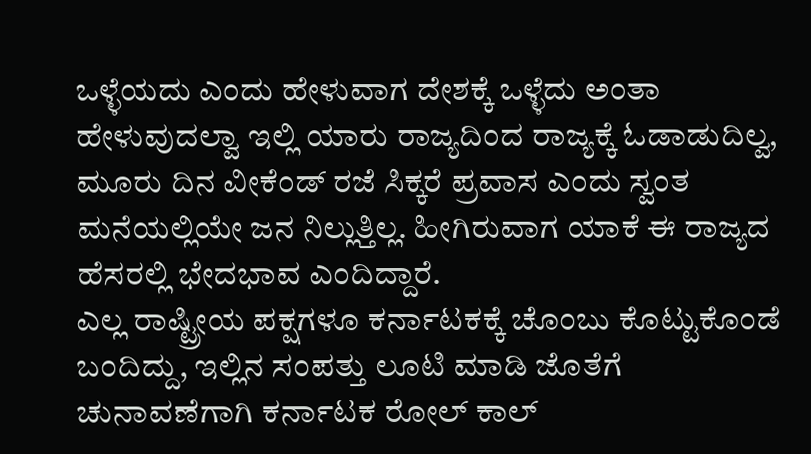ಒಳ್ಳೆಯದು ಎಂದು ಹೇಳುವಾಗ ದೇಶಕ್ಕೆ ಒಳ್ಳೆದು ಅಂತಾ ಹೇಳುವುದಲ್ವಾ ಇಲ್ಲಿ ಯಾರು ರಾಜ್ಯದಿಂದ ರಾಜ್ಯಕ್ಕೆ ಓಡಾಡುದಿಲ್ವ, ಮೂರು ದಿನ ವೀಕೆಂಡ್ ರಜೆ ಸಿಕ್ಕರೆ ಪ್ರವಾಸ ಎಂದು ಸ್ವಂತ ಮನೆಯಲ್ಲಿಯೇ ಜನ ನಿಲ್ಲುತ್ತಿಲ್ಲ. ಹೀಗಿರುವಾಗ ಯಾಕೆ ಈ ರಾಜ್ಯದ ಹೆಸರಲ್ಲಿ ಭೇದಭಾವ ಎಂದಿದ್ದಾರೆ.
ಎಲ್ಲ ರಾಷ್ಟ್ರೀಯ ಪಕ್ಷಗಳೂ ಕರ್ನಾಟಕಕ್ಕೆ ಚೊಂಬು ಕೊಟ್ಟುಕೊಂಡೆ ಬಂದಿದ್ದು, ಇಲ್ಲಿನ ಸಂಪತ್ತು ಲೂಟಿ ಮಾಡಿ ಜೊತೆಗೆ ಚುನಾವಣೆಗಾಗಿ ಕರ್ನಾಟಕ ರೋಲ್ ಕಾಲ್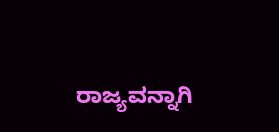ರಾಜ್ಯವನ್ನಾಗಿ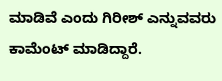ಮಾಡಿವೆ ಎಂದು ಗಿರೀಶ್ ಎನ್ನುವವರು ಕಾಮೆಂಟ್ ಮಾಡಿದ್ದಾರೆ.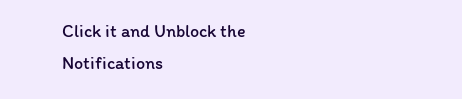Click it and Unblock the Notifications